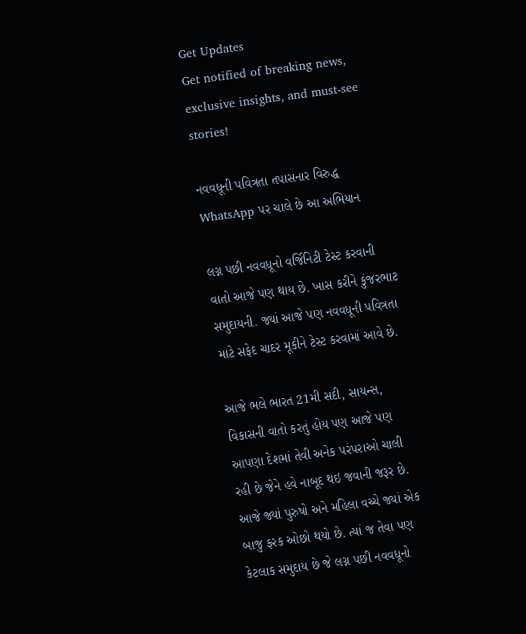Get Updates
Get notified of breaking news, exclusive insights, and must-see stories!

નવવધૂની પવિત્રતા તપાસનાર વિરુદ્ધ WhatsApp પર ચાલે છે આ અભિયાન

લગ્ન પછી નવવધૂનો વર્જિનિટી ટેસ્ટ કરવાની વાતો આજે પણ થાય છે. ખાસ કરીને કુંજરભાટ સમુદાયની. જ્યાં આજે પણ નવવધૂની પવિત્રતા માટે સફેદ ચાદર મૂકીને ટેસ્ટ કરવામાં આવે છે.

આજે ભલે ભારત 21મી સદી, સાયન્સ, વિકાસની વાતો કરતું હોય પણ આજે પણ આપણા દેશમાં તેવી અનેક પરંપરાઓ ચાલી રહી છે જેને હવે નાબૂદ થઇ જવાની જરૂર છે. આજે જ્યાં પુરુષો અને મહિલા વચ્ચે જ્યાં એક બાજુ ફરક ઓછો થયો છે. ત્યાં જ તેવા પણ કેટલાક સમુદાય છે જે લગ્ન પછી નવવધૂનો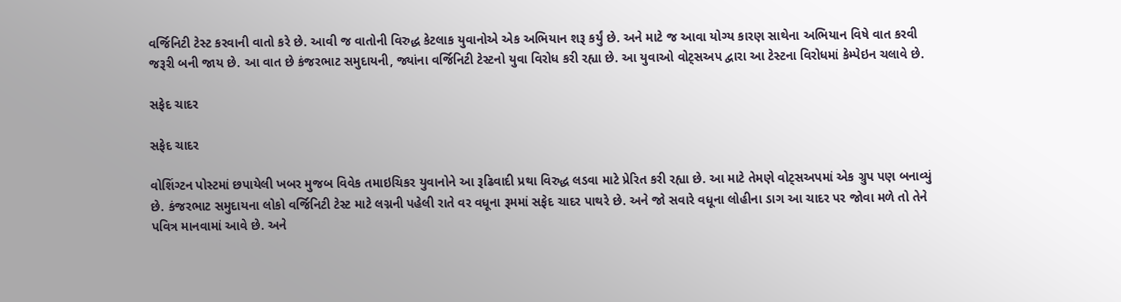વર્જિનિટી ટેસ્ટ કરવાની વાતો કરે છે. આવી જ વાતોની વિરુદ્ધ કેટલાક યુવાનોએ એક અભિયાન શરૂ કર્યું છે. અને માટે જ આવા યોગ્ય કારણ સાથેના અભિયાન વિષે વાત કરવી જરૂરી બની જાય છે. આ વાત છે કંજરભાટ સમુદાયની, જ્યાંના વર્જિનિટી ટેસ્ટનો યુવા વિરોધ કરી રહ્યા છે. આ યુવાઓ વોટ્સઅપ દ્વારા આ ટેસ્ટના વિરોધમાં કેમ્પેઇન ચલાવે છે.

સફેદ ચાદર

સફેદ ચાદર

વોશિંગ્ટન પોસ્ટમાં છપાયેલી ખબર મુજબ વિવેક તમાઇચિકર યુવાનોને આ રૂઢિવાદી પ્રથા વિરુદ્ધ લડવા માટે પ્રેરિત કરી રહ્યા છે. આ માટે તેમણે વોટ્સઅપમાં એક ગ્રુપ પણ બનાવ્યું છે. કંજરભાટ સમુદાયના લોકો વર્જિનિટી ટેસ્ટ માટે લગ્નની પહેલી રાતે વર વધૂના રૂમમાં સફેદ ચાદર પાથરે છે. અને જો સવારે વધૂના લોહીના ડાગ આ ચાદર પર જોવા મળે તો તેને પવિત્ર માનવામાં આવે છે. અને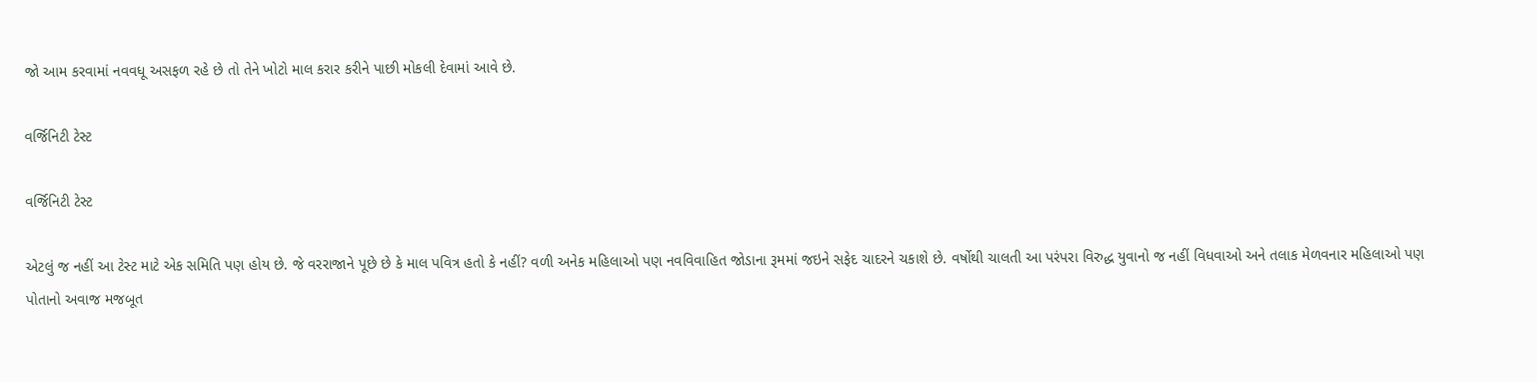જો આમ કરવામાં નવવધૂ અસફળ રહે છે તો તેને ખોટો માલ કરાર કરીને પાછી મોકલી દેવામાં આવે છે.

વર્જિનિટી ટેસ્ટ

વર્જિનિટી ટેસ્ટ

એટલું જ નહીં આ ટેસ્ટ માટે એક સમિતિ પણ હોય છે. જે વરરાજાને પૂછે છે કે માલ પવિત્ર હતો કે નહીં? વળી અનેક મહિલાઓ પણ નવવિવાહિત જોડાના રૂમમાં જઇને સફેદ ચાદરને ચકાશે છે. વર્ષોથી ચાલતી આ પરંપરા વિરુદ્ધ યુવાનો જ નહીં વિધવાઓ અને તલાક મેળવનાર મહિલાઓ પણ પોતાનો અવાજ મજબૂત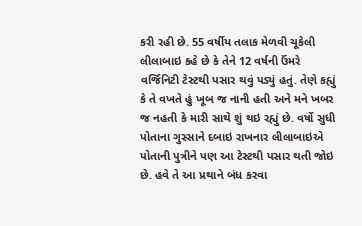કરી રહી છે. 55 વર્ષીય તલાક મેળવી ચૂકેલી લીલાબાઇ કહે છે કે તેને 12 વર્ષની ઉંમરે વર્જિનિટી ટેસ્ટથી પસાર થવું પડ્યું હતું. તેણે કહ્યું કે તે વખતે હું ખૂબ જ નાની હતી અને મને ખબર જ નહતી કે મારી સાથે શું થઇ રહ્યું છે. વર્ષો સુધી પોતાના ગુસ્સાને દબાઇ રાખનાર લીલાબાઇએ પોતાની પુત્રીને પણ આ ટેસ્ટથી પસાર થતી જોઇ છે. હવે તે આ પ્રથાને બંધ કરવા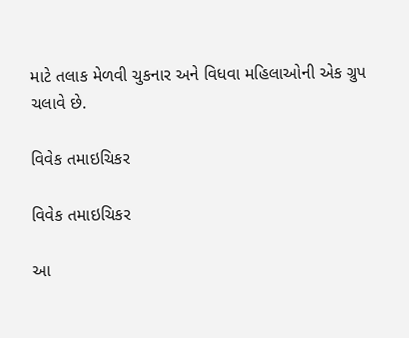માટે તલાક મેળવી ચુકનાર અને વિધવા મહિલાઓની એક ગ્રુપ ચલાવે છે.

વિવેક તમાઇચિકર

વિવેક તમાઇચિકર

આ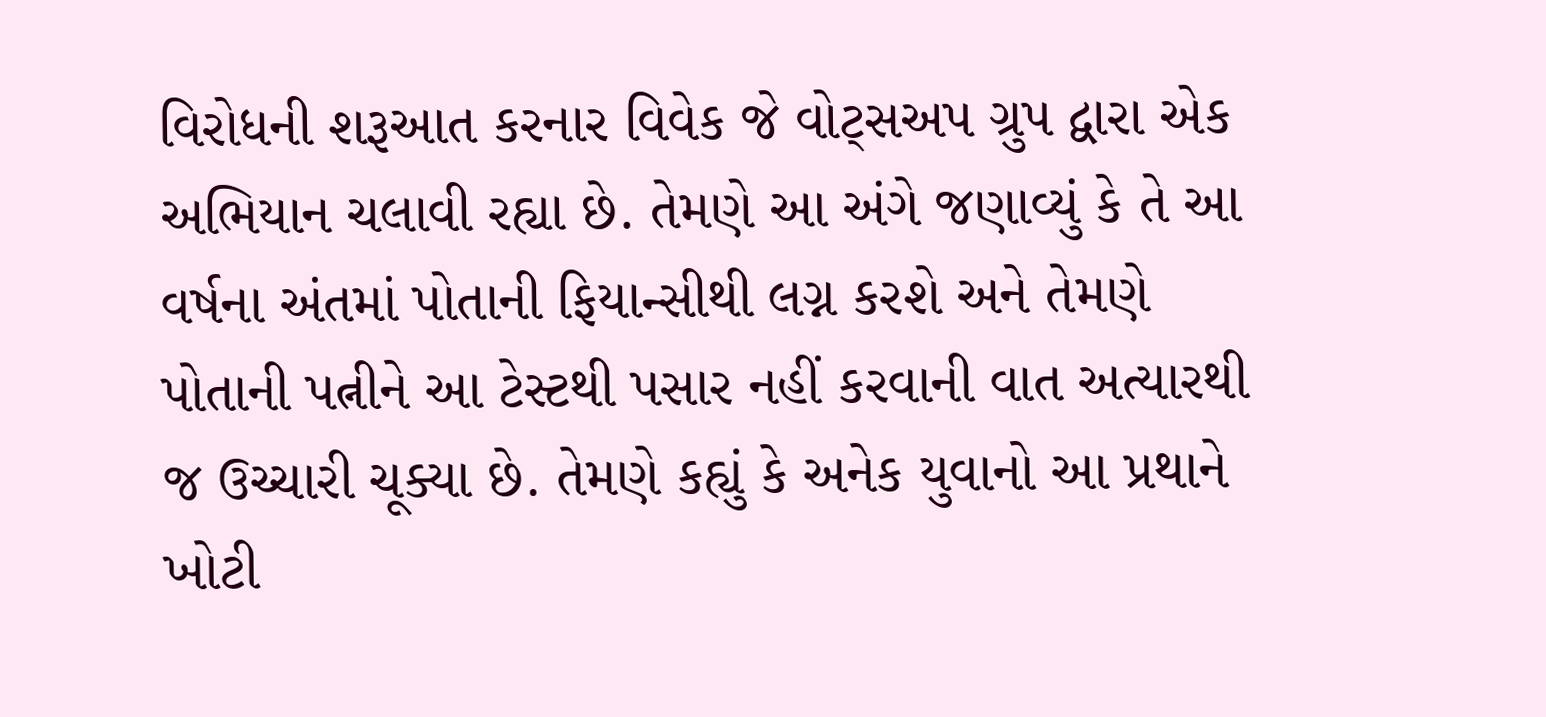વિરોધની શરૂઆત કરનાર વિવેક જે વોટ્સઅપ ગ્રુપ દ્વારા એક અભિયાન ચલાવી રહ્યા છે. તેમણે આ અંગે જણાવ્યું કે તે આ વર્ષના અંતમાં પોતાની ફિયાન્સીથી લગ્ન કરશે અને તેમણે પોતાની પત્નીને આ ટેસ્ટથી પસાર નહીં કરવાની વાત અત્યારથી જ ઉચ્ચારી ચૂક્યા છે. તેમણે કહ્યું કે અનેક યુવાનો આ પ્રથાને ખોટી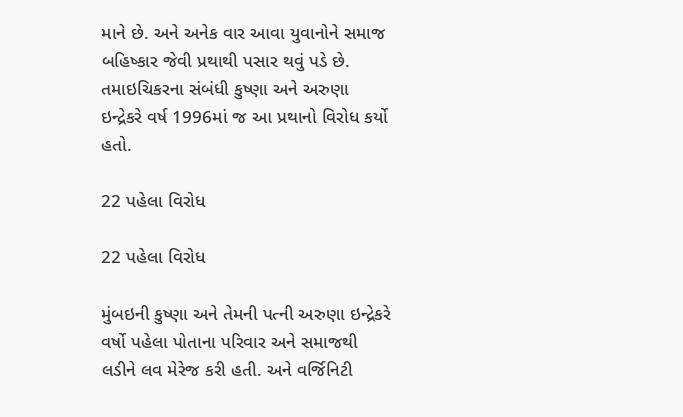માને છે. અને અનેક વાર આવા યુવાનોને સમાજ બહિષ્કાર જેવી પ્રથાથી પસાર થવું પડે છે. તમાઇચિકરના સંબંધી કુષ્ણા અને અરુણા ઇન્દ્રેકરે વર્ષ 1996માં જ આ પ્રથાનો વિરોધ કર્યો હતો.

22 પહેલા વિરોધ

22 પહેલા વિરોધ

મુંબઇની કુષ્ણા અને તેમની પત્ની અરુણા ઇન્દ્રેકરે વર્ષો પહેલા પોતાના પરિવાર અને સમાજથી લડીને લવ મેરેજ કરી હતી. અને વર્જિનિટી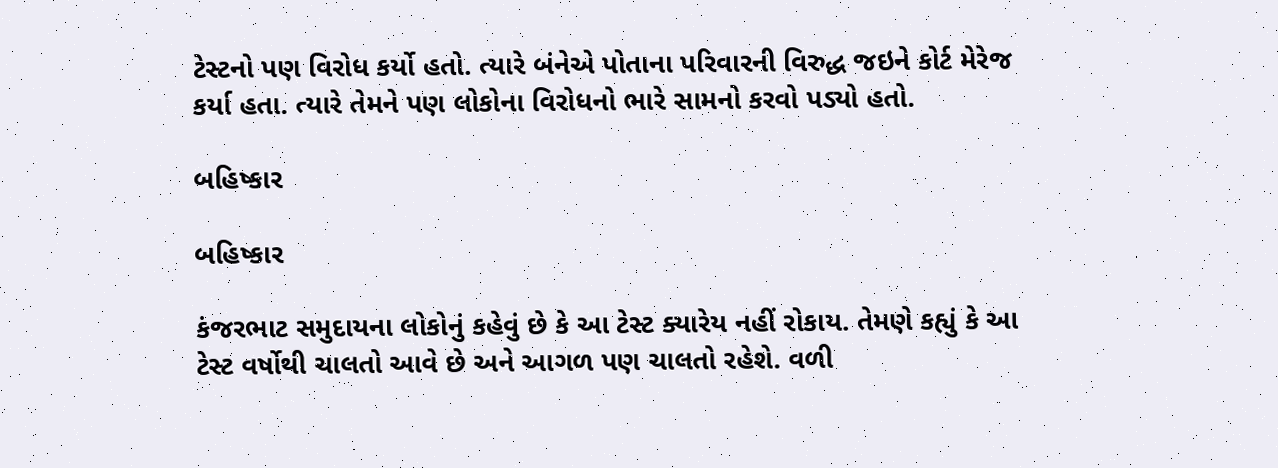ટેસ્ટનો પણ વિરોધ કર્યો હતો. ત્યારે બંનેએ પોતાના પરિવારની વિરુદ્ધ જઇને કોર્ટ મેરેજ કર્યા હતા. ત્યારે તેમને પણ લોકોના વિરોધનો ભારે સામનો કરવો પડ્યો હતો.

બહિષ્કાર

બહિષ્કાર

કંજરભાટ સમુદાયના લોકોનું કહેવું છે કે આ ટેસ્ટ ક્યારેય નહીં રોકાય. તેમણે કહ્યું કે આ ટેસ્ટ વર્ષોથી ચાલતો આવે છે અને આગળ પણ ચાલતો રહેશે. વળી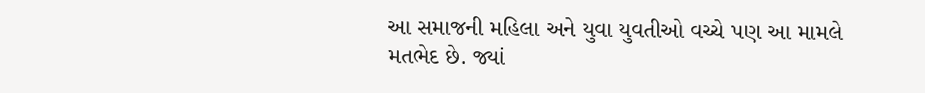આ સમાજની મહિલા અને યુવા યુવતીઓ વચ્ચે પણ આ મામલે મતભેદ છે. જ્યાં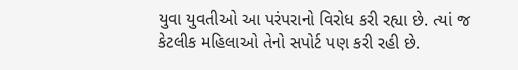યુવા યુવતીઓ આ પરંપરાનો વિરોધ કરી રહ્યા છે. ત્યાં જ કેટલીક મહિલાઓ તેનો સપોર્ટ પણ કરી રહી છે.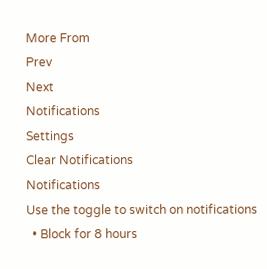More From
Prev
Next
Notifications
Settings
Clear Notifications
Notifications
Use the toggle to switch on notifications
  • Block for 8 hours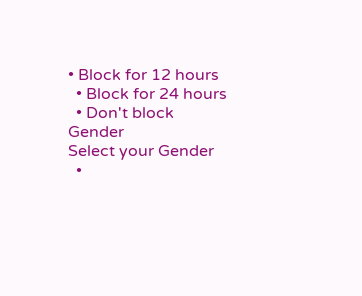• Block for 12 hours
  • Block for 24 hours
  • Don't block
Gender
Select your Gender
  •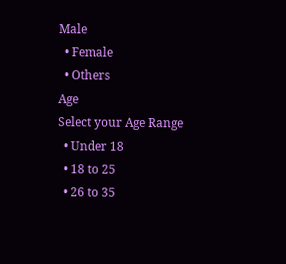Male
  • Female
  • Others
Age
Select your Age Range
  • Under 18
  • 18 to 25
  • 26 to 35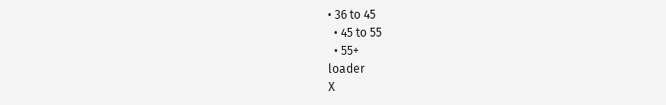• 36 to 45
  • 45 to 55
  • 55+
loader
X